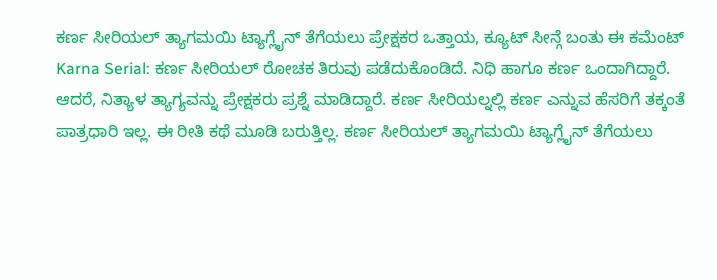ಕರ್ಣ ಸೀರಿಯಲ್ ತ್ಯಾಗಮಯಿ ಟ್ಯಾಗ್ಲೈನ್ ತೆಗೆಯಲು ಪ್ರೇಕ್ಷಕರ ಒತ್ತಾಯ, ಕ್ಯೂಟ್ ಸೀನ್ಗೆ ಬಂತು ಈ ಕಮೆಂಟ್
Karna Serial: ಕರ್ಣ ಸೀರಿಯಲ್ ರೋಚಕ ತಿರುವು ಪಡೆದುಕೊಂಡಿದೆ. ನಿಧಿ ಹಾಗೂ ಕರ್ಣ ಒಂದಾಗಿದ್ದಾರೆ. ಆದರೆ, ನಿತ್ಯಾಳ ತ್ಯಾಗ್ಯವನ್ನು ಪ್ರೇಕ್ಷಕರು ಪ್ರಶ್ನೆ ಮಾಡಿದ್ದಾರೆ. ಕರ್ಣ ಸೀರಿಯಲ್ನಲ್ಲಿ ಕರ್ಣ ಎನ್ನುವ ಹೆಸರಿಗೆ ತಕ್ಕಂತೆ ಪಾತ್ರಧಾರಿ ಇಲ್ಲ. ಈ ರೀತಿ ಕಥೆ ಮೂಡಿ ಬರುತ್ತಿಲ್ಲ. ಕರ್ಣ ಸೀರಿಯಲ್ ತ್ಯಾಗಮಯಿ ಟ್ಯಾಗ್ಲೈನ್ ತೆಗೆಯಲು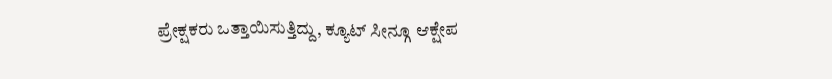ಪ್ರೇಕ್ಷಕರು ಒತ್ತಾಯಿಸುತ್ತಿದ್ದು, ಕ್ಯೂಟ್ ಸೀನ್ಗೂ ಆಕ್ಷೇಪ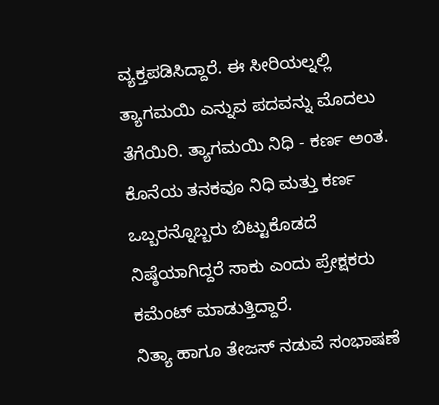ವ್ಯಕ್ತಪಡಿಸಿದ್ದಾರೆ. ಈ ಸೀರಿಯಲ್ನಲ್ಲಿ ತ್ಯಾಗಮಯಿ ಎನ್ನುವ ಪದವನ್ನು ಮೊದಲು ತೆಗೆಯಿರಿ. ತ್ಯಾಗಮಯಿ ನಿಧಿ - ಕರ್ಣ ಅಂತ. ಕೊನೆಯ ತನಕವೂ ನಿಧಿ ಮತ್ತು ಕರ್ಣ ಒಬ್ಬರನ್ನೊಬ್ಬರು ಬಿಟ್ಟುಕೊಡದೆ ನಿಷ್ಠೆಯಾಗಿದ್ದರೆ ಸಾಕು ಎಂದು ಪ್ರೇಕ್ಷಕರು ಕಮೆಂಟ್ ಮಾಡುತ್ತಿದ್ದಾರೆ.
ನಿತ್ಯಾ ಹಾಗೂ ತೇಜಸ್ ನಡುವೆ ಸಂಭಾಷಣೆ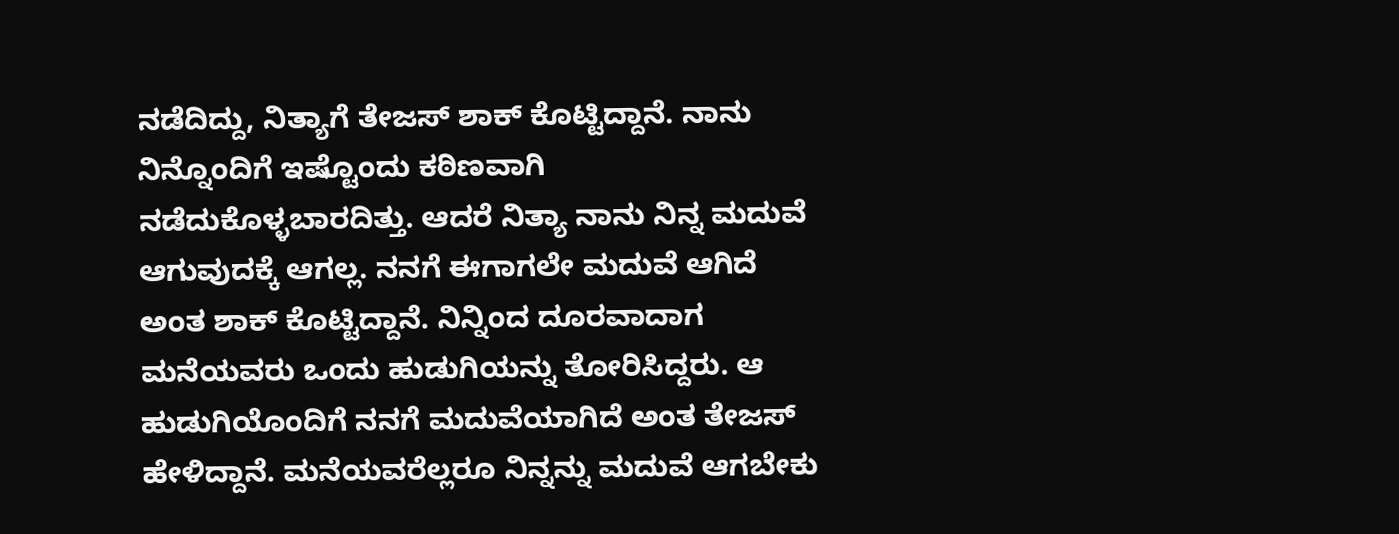ನಡೆದಿದ್ದು, ನಿತ್ಯಾಗೆ ತೇಜಸ್ ಶಾಕ್ ಕೊಟ್ಟಿದ್ದಾನೆ. ನಾನು ನಿನ್ನೊಂದಿಗೆ ಇಷ್ಟೊಂದು ಕಠಿಣವಾಗಿ ನಡೆದುಕೊಳ್ಳಬಾರದಿತ್ತು. ಆದರೆ ನಿತ್ಯಾ ನಾನು ನಿನ್ನ ಮದುವೆ ಆಗುವುದಕ್ಕೆ ಆಗಲ್ಲ. ನನಗೆ ಈಗಾಗಲೇ ಮದುವೆ ಆಗಿದೆ ಅಂತ ಶಾಕ್ ಕೊಟ್ಟಿದ್ದಾನೆ. ನಿನ್ನಿಂದ ದೂರವಾದಾಗ ಮನೆಯವರು ಒಂದು ಹುಡುಗಿಯನ್ನು ತೋರಿಸಿದ್ದರು. ಆ ಹುಡುಗಿಯೊಂದಿಗೆ ನನಗೆ ಮದುವೆಯಾಗಿದೆ ಅಂತ ತೇಜಸ್ ಹೇಳಿದ್ದಾನೆ. ಮನೆಯವರೆಲ್ಲರೂ ನಿನ್ನನ್ನು ಮದುವೆ ಆಗಬೇಕು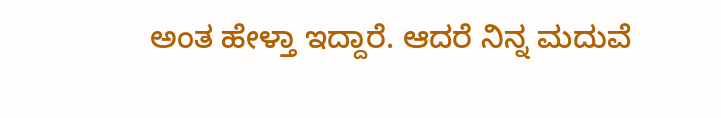ಅಂತ ಹೇಳ್ತಾ ಇದ್ದಾರೆ. ಆದರೆ ನಿನ್ನ ಮದುವೆ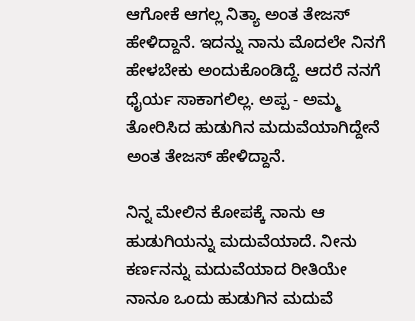ಆಗೋಕೆ ಆಗಲ್ಲ ನಿತ್ಯಾ ಅಂತ ತೇಜಸ್ ಹೇಳಿದ್ದಾನೆ. ಇದನ್ನು ನಾನು ಮೊದಲೇ ನಿನಗೆ ಹೇಳಬೇಕು ಅಂದುಕೊಂಡಿದ್ದೆ. ಆದರೆ ನನಗೆ ಧೈರ್ಯ ಸಾಕಾಗಲಿಲ್ಲ. ಅಪ್ಪ - ಅಮ್ಮ ತೋರಿಸಿದ ಹುಡುಗಿನ ಮದುವೆಯಾಗಿದ್ದೇನೆ ಅಂತ ತೇಜಸ್ ಹೇಳಿದ್ದಾನೆ.

ನಿನ್ನ ಮೇಲಿನ ಕೋಪಕ್ಕೆ ನಾನು ಆ ಹುಡುಗಿಯನ್ನು ಮದುವೆಯಾದೆ. ನೀನು ಕರ್ಣನನ್ನು ಮದುವೆಯಾದ ರೀತಿಯೇ ನಾನೂ ಒಂದು ಹುಡುಗಿನ ಮದುವೆ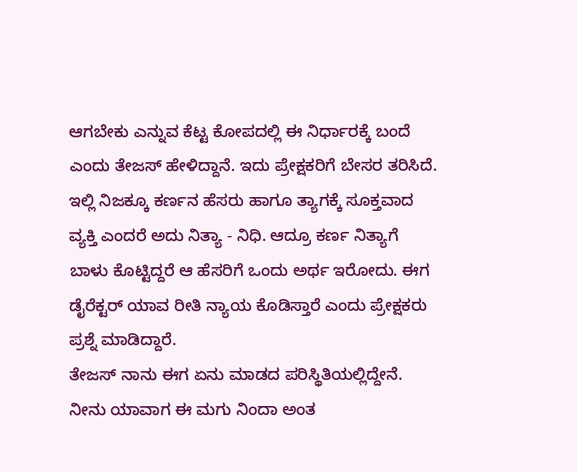ಆಗಬೇಕು ಎನ್ನುವ ಕೆಟ್ಟ ಕೋಪದಲ್ಲಿ ಈ ನಿರ್ಧಾರಕ್ಕೆ ಬಂದೆ ಎಂದು ತೇಜಸ್ ಹೇಳಿದ್ದಾನೆ. ಇದು ಪ್ರೇಕ್ಷಕರಿಗೆ ಬೇಸರ ತರಿಸಿದೆ. ಇಲ್ಲಿ ನಿಜಕ್ಕೂ ಕರ್ಣನ ಹೆಸರು ಹಾಗೂ ತ್ಯಾಗಕ್ಕೆ ಸೂಕ್ತವಾದ ವ್ಯಕ್ತಿ ಎಂದರೆ ಅದು ನಿತ್ಯಾ - ನಿಧಿ. ಆದ್ರೂ ಕರ್ಣ ನಿತ್ಯಾಗೆ ಬಾಳು ಕೊಟ್ಟಿದ್ದರೆ ಆ ಹೆಸರಿಗೆ ಒಂದು ಅರ್ಥ ಇರೋದು. ಈಗ ಡೈರೆಕ್ಟರ್ ಯಾವ ರೀತಿ ನ್ಯಾಯ ಕೊಡಿಸ್ತಾರೆ ಎಂದು ಪ್ರೇಕ್ಷಕರು ಪ್ರಶ್ನೆ ಮಾಡಿದ್ದಾರೆ.
ತೇಜಸ್ ನಾನು ಈಗ ಏನು ಮಾಡದ ಪರಿಸ್ಥಿತಿಯಲ್ಲಿದ್ದೇನೆ. ನೀನು ಯಾವಾಗ ಈ ಮಗು ನಿಂದಾ ಅಂತ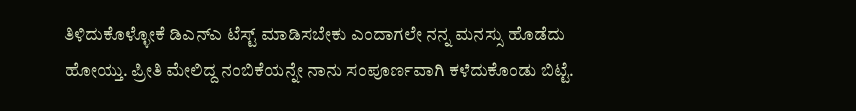ತಿಳಿದುಕೊಳ್ಳೋಕೆ ಡಿಎನ್ಎ ಟೆಸ್ಟ್ ಮಾಡಿಸಬೇಕು ಎಂದಾಗಲೇ ನನ್ನ ಮನಸ್ಸು ಹೊಡೆದು ಹೋಯ್ತು. ಪ್ರೀತಿ ಮೇಲಿದ್ದ ನಂಬಿಕೆಯನ್ನೇ ನಾನು ಸಂಪೂರ್ಣವಾಗಿ ಕಳೆದುಕೊಂಡು ಬಿಟ್ಟೆ.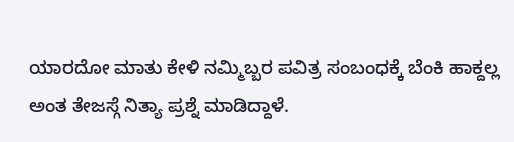ಯಾರದೋ ಮಾತು ಕೇಳಿ ನಮ್ಮಿಬ್ಬರ ಪವಿತ್ರ ಸಂಬಂಧಕ್ಕೆ ಬೆಂಕಿ ಹಾಕ್ದಲ್ಲ ಅಂತ ತೇಜಸ್ಗೆ ನಿತ್ಯಾ ಪ್ರಶ್ನೆ ಮಾಡಿದ್ದಾಳೆ.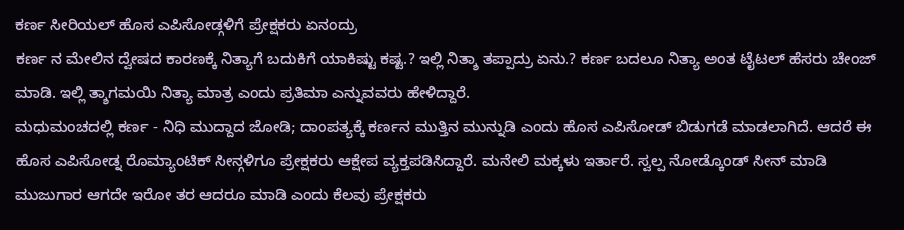ಕರ್ಣ ಸೀರಿಯಲ್ ಹೊಸ ಎಪಿಸೋಡ್ಗಳಿಗೆ ಪ್ರೇಕ್ಷಕರು ಏನಂದ್ರು
ಕರ್ಣ ನ ಮೇಲಿನ ದ್ವೇಷದ ಕಾರಣಕ್ಕೆ ನಿತ್ಯಾಗೆ ಬದುಕಿಗೆ ಯಾಕಿಷ್ಟು ಕಷ್ಟ.? ಇಲ್ಲಿ ನಿತ್ಶಾ ತಪ್ಪಾದ್ರು ಏನು.? ಕರ್ಣ ಬದಲೂ ನಿತ್ಯಾ ಅಂತ ಟೈಟಲ್ ಹೆಸರು ಚೇಂಜ್ ಮಾಡಿ. ಇಲ್ಲಿ ತ್ಶಾಗಮಯಿ ನಿತ್ಯಾ ಮಾತ್ರ ಎಂದು ಪ್ರತಿಮಾ ಎನ್ನುವವರು ಹೇಳಿದ್ದಾರೆ.
ಮಧುಮಂಚದಲ್ಲಿ ಕರ್ಣ - ನಿಧಿ ಮುದ್ದಾದ ಜೋಡಿ; ದಾಂಪತ್ಯಕ್ಕೆ ಕರ್ಣನ ಮುತ್ತಿನ ಮುನ್ನುಡಿ ಎಂದು ಹೊಸ ಎಪಿಸೋಡ್ ಬಿಡುಗಡೆ ಮಾಡಲಾಗಿದೆ. ಆದರೆ ಈ ಹೊಸ ಎಪಿಸೋಡ್ನ ರೊಮ್ಯಾಂಟಿಕ್ ಸೀನ್ಗಳಿಗೂ ಪ್ರೇಕ್ಷಕರು ಆಕ್ಷೇಪ ವ್ಯಕ್ತಪಡಿಸಿದ್ದಾರೆ. ಮನೇಲಿ ಮಕ್ಕಳು ಇರ್ತಾರೆ. ಸ್ವಲ್ಪ ನೋಡ್ಕೊಂಡ್ ಸೀನ್ ಮಾಡಿ ಮುಜುಗಾರ ಆಗದೇ ಇರೋ ತರ ಆದರೂ ಮಾಡಿ ಎಂದು ಕೆಲವು ಪ್ರೇಕ್ಷಕರು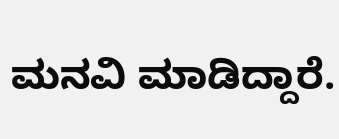ಮನವಿ ಮಾಡಿದ್ದಾರೆ.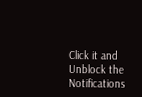Click it and Unblock the Notifications